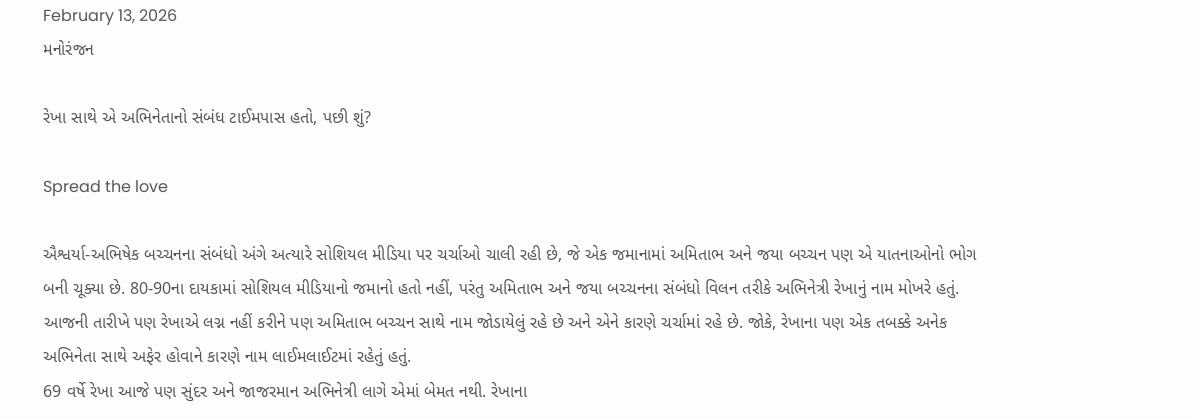February 13, 2026
મનોરંજન

રેખા સાથે એ અભિનેતાનો સંબંધ ટાઈમપાસ હતો, પછી શું?

Spread the love

ઐશ્વર્યા-અભિષેક બચ્ચનના સંબંધો અંગે અત્યારે સોશિયલ મીડિયા પર ચર્ચાઓ ચાલી રહી છે, જે એક જમાનામાં અમિતાભ અને જયા બચ્ચન પણ એ યાતનાઓનો ભોગ બની ચૂક્યા છે. 80-90ના દાયકામાં સોશિયલ મીડિયાનો જમાનો હતો નહીં, પરંતુ અમિતાભ અને જયા બચ્ચનના સંબંધો વિલન તરીકે અભિનેત્રી રેખાનું નામ મોખરે હતું. આજની તારીખે પણ રેખાએ લગ્ન નહીં કરીને પણ અમિતાભ બચ્ચન સાથે નામ જોડાયેલું રહે છે અને એને કારણે ચર્ચામાં રહે છે. જોકે, રેખાના પણ એક તબક્કે અનેક અભિનેતા સાથે અફેર હોવાને કારણે નામ લાઈમલાઈટમાં રહેતું હતું.
69 વર્ષે રેખા આજે પણ સુંદર અને જાજરમાન અભિનેત્રી લાગે એમાં બેમત નથી. રેખાના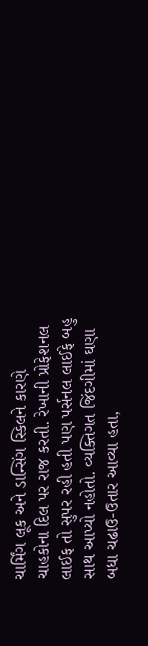ચાર્મિંગ લૂક અને ડાન્સિંગ સ્કિલને કારણે ચાહકોના દિલ પર રાજ કરતી. રેખાની પ્રોફેશનલ લાઈફ તો સુપર રહી હતી પણ પર્સનલ લાઈફે બહુ સાથ આપ્યો નહોતો. વ્યક્તિગત જિંદગીમાં ઘણા બધા ચઢાઉ-ઉતાર આવ્યા હતા,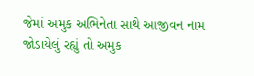જેમાં અમુક અભિનેતા સાથે આજીવન નામ જોડાયેલું રહ્યું તો અમુક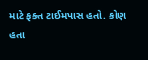માટે ફક્ત ટાઈમપાસ હતો. કોણ હતા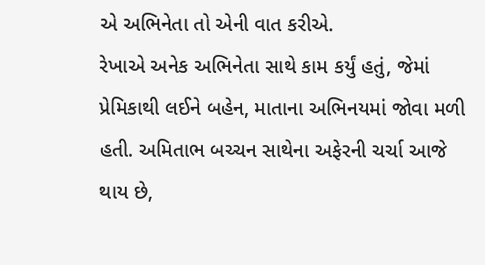એ અભિનેતા તો એની વાત કરીએ.
રેખાએ અનેક અભિનેતા સાથે કામ કર્યું હતું, જેમાં પ્રેમિકાથી લઈને બહેન, માતાના અભિનયમાં જોવા મળી હતી. અમિતાભ બચ્ચન સાથેના અફેરની ચર્ચા આજે થાય છે,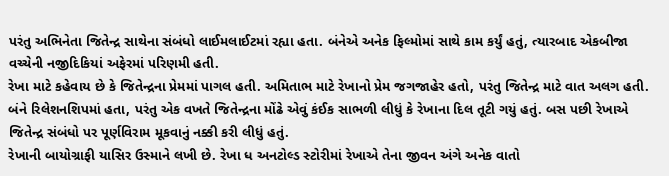પરંતુ અભિનેતા જિતેન્દ્ર સાથેના સંબંધો લાઈમલાઈટમાં રહ્યા હતા. બંનેએ અનેક ફિલ્મોમાં સાથે કામ કર્યું હતું, ત્યારબાદ એકબીજા વચ્ચેની નજીદિકિયાં અફેરમાં પરિણમી હતી.
રેખા માટે કહેવાય છે કે જિતેન્દ્રના પ્રેમમાં પાગલ હતી. અમિતાભ માટે રેખાનો પ્રેમ જગજાહેર હતો, પરંતુ જિતેન્દ્ર માટે વાત અલગ હતી. બંને રિલેશનશિપમાં હતા, પરંતુ એક વખતે જિતેન્દ્રના મોંઢે એવું કંઈક સાભળી લીધું કે રેખાના દિલ તૂટી ગયું હતું. બસ પછી રેખાએ જિતેન્દ્ર સંબંધો પર પૂર્ણવિરામ મૂકવાનું નક્કી કરી લીધું હતું.
રેખાની બાયોગ્રાફી યાસિર ઉસ્માને લખી છે. રેખા ધ અનટોલ્ડ સ્ટોરીમાં રેખાએ તેના જીવન અંગે અનેક વાતો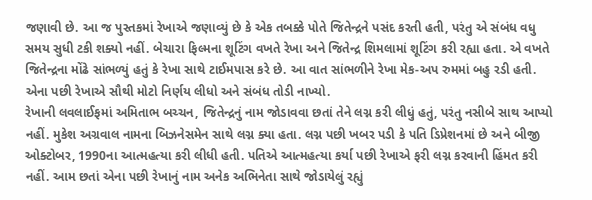જણાવી છે. આ જ પુસ્તકમાં રેખાએ જણાવ્યું છે કે એક તબક્કે પોતે જિતેન્દ્રને પસંદ કરતી હતી, પરંતુ એ સંબંધ વધુ સમય સુધી ટકી શક્યો નહીં. બેચારા ફિલ્મના શૂટિંગ વખતે રેખા અને જિતેન્દ્ર શિમલામાં શૂટિંગ કરી રહ્યા હતા. એ વખતે જિતેન્દ્રના મોંઢે સાંભળ્યું હતું કે રેખા સાથે ટાઈમપાસ કરે છે. આ વાત સાંભળીને રેખા મેક-અપ રુમમાં બહુ રડી હતી. એના પછી રેખાએ સૌથી મોટો નિર્ણય લીધો અને સંબંધ તોડી નાખ્યો.
રેખાની લવલાઈફમાં અમિતાભ બચ્ચન, જિતેન્દ્રનું નામ જોડાવવા છતાં તેને લગ્ન કરી લીધું હતું, પરંતુ નસીબે સાથ આપ્યો નહીં. મુકેશ અગ્રવાલ નામના બિઝનેસમેન સાથે લગ્ન ક્યા હતા. લગ્ન પછી ખબર પડી કે પતિ ડિપ્રેશનમાં છે અને બીજી ઓક્ટોબર, 1990ના આત્મહત્યા કરી લીધી હતી. પતિએ આત્મહત્યા કર્યા પછી રેખાએ ફરી લગ્ન કરવાની હિંમત કરી નહીં. આમ છતાં એના પછી રેખાનું નામ અનેક અભિનેતા સાથે જોડાયેલું રહ્યું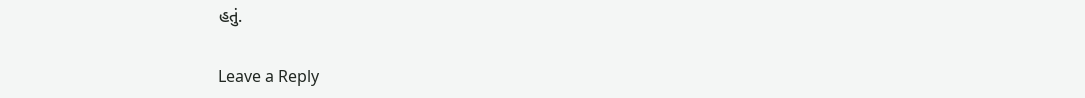હતું.

Leave a Reply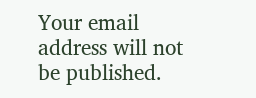Your email address will not be published.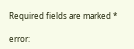Required fields are marked *

error: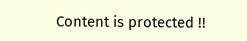Content is protected !!